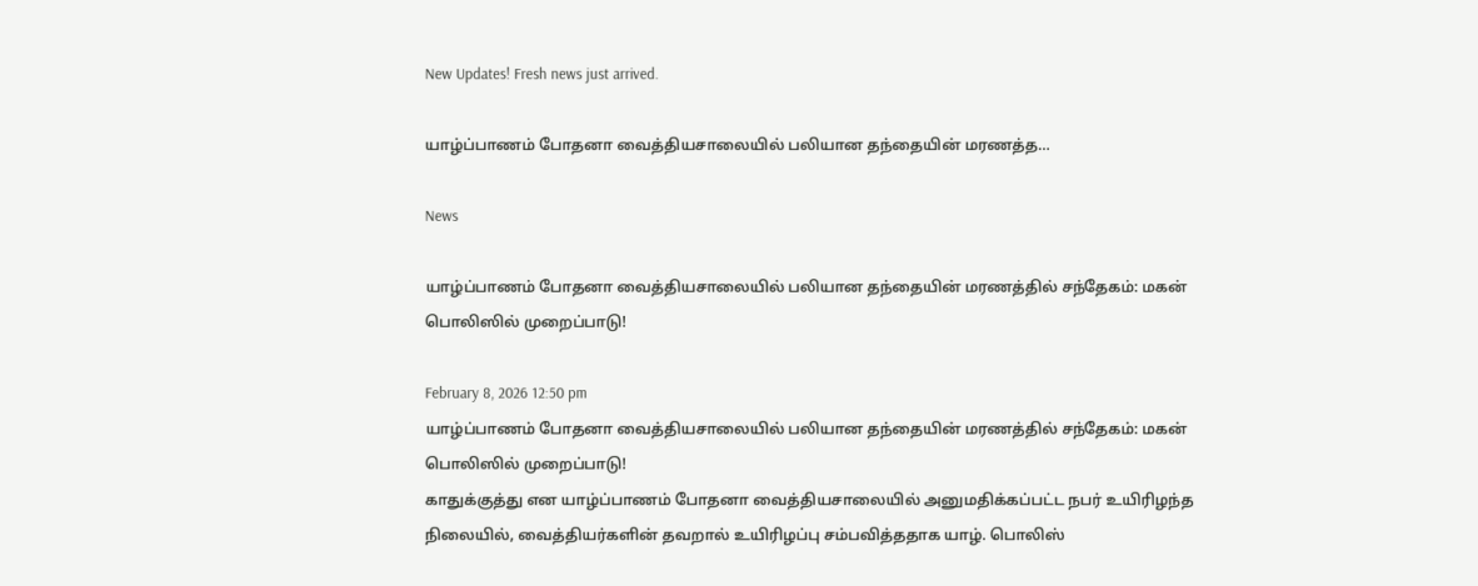New Updates! Fresh news just arrived.

யாழ்ப்பாணம் போதனா வைத்தியசாலையில் பலியான தந்தையின் மரணத்த...

News

யாழ்ப்பாணம் போதனா வைத்தியசாலையில் பலியான தந்தையின் மரணத்தில் சந்தேகம்: மகன் பொலிஸில் முறைப்பாடு!

February 8, 2026 12:50 pm
யாழ்ப்பாணம் போதனா வைத்தியசாலையில் பலியான தந்தையின் மரணத்தில் சந்தேகம்: மகன் பொலிஸில் முறைப்பாடு!
காதுக்குத்து என யாழ்ப்பாணம் போதனா வைத்தியசாலையில் அனுமதிக்கப்பட்ட நபர் உயிரிழந்த நிலையில், வைத்தியர்களின் தவறால் உயிரிழப்பு சம்பவித்ததாக யாழ். பொலிஸ்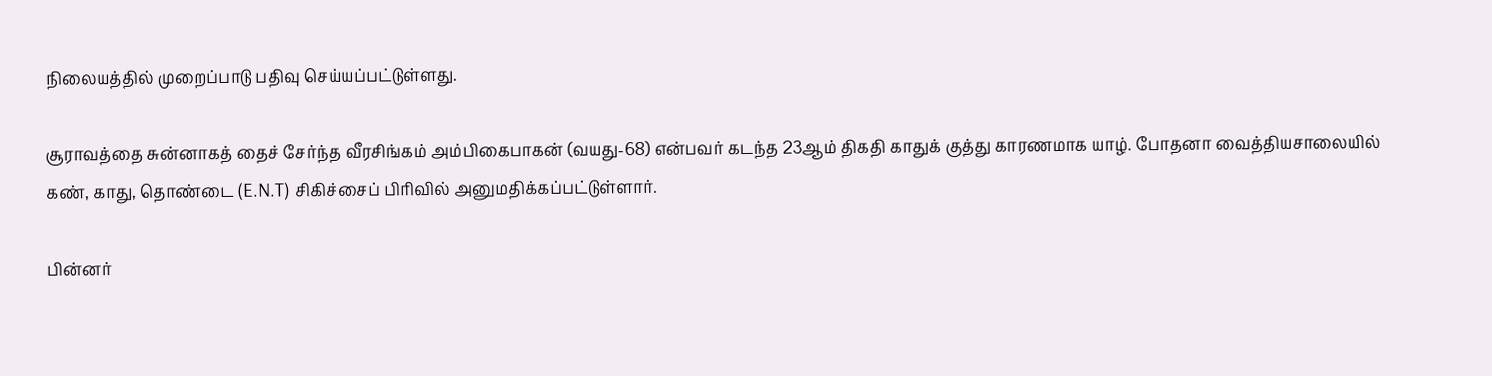நிலையத்தில் முறைப்பாடு பதிவு செய்யப்பட்டுள்ளது.

சூராவத்தை சுன்னாகத் தைச் சேர்ந்த வீரசிங்கம் அம்பிகைபாகன் (வயது-68) என்பவர் கடந்த 23ஆம் திகதி காதுக் குத்து காரணமாக யாழ். போதனா வைத்தியசாலையில் கண், காது, தொண்டை (E.N.T) சிகிச்சைப் பிரிவில் அனுமதிக்கப்பட்டுள்ளார்.

பின்னர்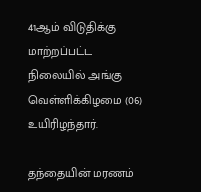41ஆம் விடுதிக்கு மாற்றப்பட்ட நிலையில் அங்கு வெள்ளிக்கிழமை (06) உயிரிழந்தார்.

தந்தையின் மரணம்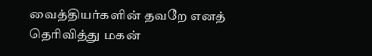வைத்தியர்களின் தவறே எனத் தெரிவித்து மகன்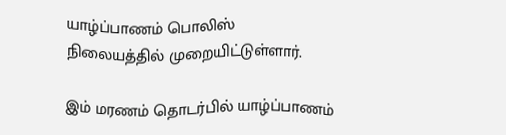யாழ்ப்பாணம் பொலிஸ் நிலையத்தில் முறையிட்டுள்ளார்.

இம் மரணம் தொடர்பில் யாழ்ப்பாணம்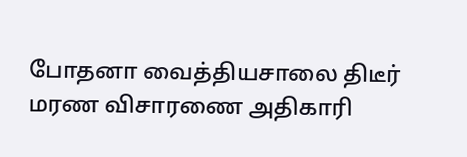போதனா வைத்தியசாலை திடீர் மரண விசாரணை அதிகாரி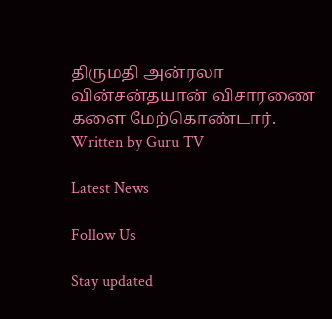திருமதி அன்ரலா வின்சன்தயான் விசாரணை களை மேற்கொண்டார்.
Written by Guru TV

Latest News

Follow Us

Stay updated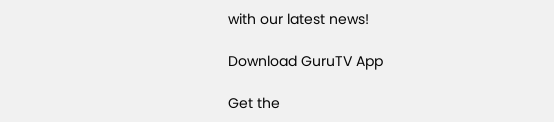with our latest news!

Download GuruTV App

Get the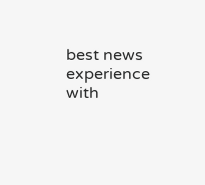best news experience with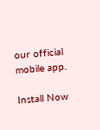our official mobile app.

Install Now